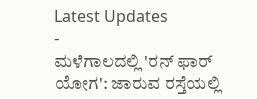Latest Updates
-
ಮಳೆಗಾಲದಲ್ಲಿ 'ರನ್ ಫಾರ್ ಯೋಗ': ಜಾರುವ ರಸ್ತೆಯಲ್ಲಿ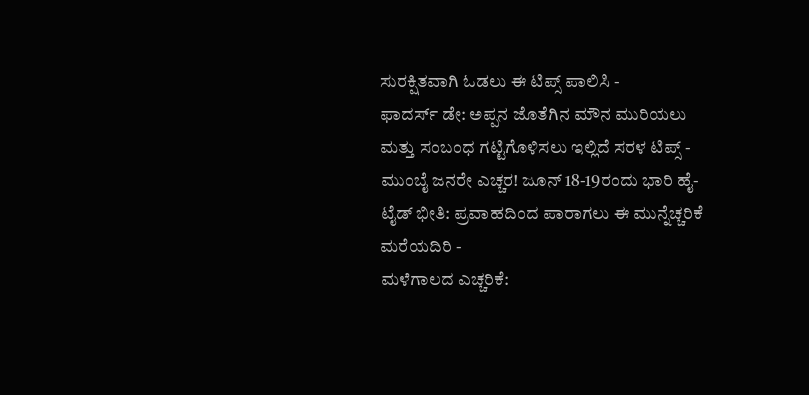ಸುರಕ್ಷಿತವಾಗಿ ಓಡಲು ಈ ಟಿಪ್ಸ್ ಪಾಲಿಸಿ -
ಫಾದರ್ಸ್ ಡೇ: ಅಪ್ಪನ ಜೊತೆಗಿನ ಮೌನ ಮುರಿಯಲು ಮತ್ತು ಸಂಬಂಧ ಗಟ್ಟಿಗೊಳಿಸಲು ಇಲ್ಲಿದೆ ಸರಳ ಟಿಪ್ಸ್ -
ಮುಂಬೈ ಜನರೇ ಎಚ್ಚರ! ಜೂನ್ 18-19ರಂದು ಭಾರಿ ಹೈ-ಟೈಡ್ ಭೀತಿ: ಪ್ರವಾಹದಿಂದ ಪಾರಾಗಲು ಈ ಮುನ್ನೆಚ್ಚರಿಕೆ ಮರೆಯದಿರಿ -
ಮಳೆಗಾಲದ ಎಚ್ಚರಿಕೆ: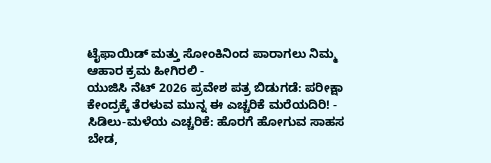ಟೈಫಾಯಿಡ್ ಮತ್ತು ಸೋಂಕಿನಿಂದ ಪಾರಾಗಲು ನಿಮ್ಮ ಆಹಾರ ಕ್ರಮ ಹೀಗಿರಲಿ -
ಯುಜಿಸಿ ನೆಟ್ 2026 ಪ್ರವೇಶ ಪತ್ರ ಬಿಡುಗಡೆ: ಪರೀಕ್ಷಾ ಕೇಂದ್ರಕ್ಕೆ ತೆರಳುವ ಮುನ್ನ ಈ ಎಚ್ಚರಿಕೆ ಮರೆಯದಿರಿ! -
ಸಿಡಿಲು-ಮಳೆಯ ಎಚ್ಚರಿಕೆ: ಹೊರಗೆ ಹೋಗುವ ಸಾಹಸ ಬೇಡ,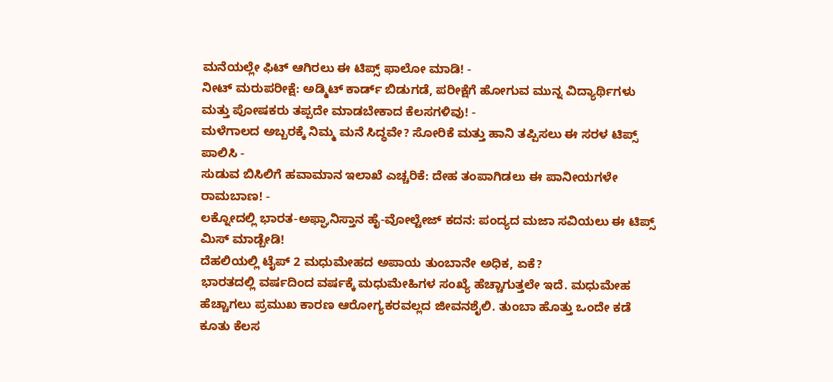ಮನೆಯಲ್ಲೇ ಫಿಟ್ ಆಗಿರಲು ಈ ಟಿಪ್ಸ್ ಫಾಲೋ ಮಾಡಿ! -
ನೀಟ್ ಮರುಪರೀಕ್ಷೆ: ಅಡ್ಮಿಟ್ ಕಾರ್ಡ್ ಬಿಡುಗಡೆ, ಪರೀಕ್ಷೆಗೆ ಹೋಗುವ ಮುನ್ನ ವಿದ್ಯಾರ್ಥಿಗಳು ಮತ್ತು ಪೋಷಕರು ತಪ್ಪದೇ ಮಾಡಬೇಕಾದ ಕೆಲಸಗಳಿವು! -
ಮಳೆಗಾಲದ ಅಬ್ಬರಕ್ಕೆ ನಿಮ್ಮ ಮನೆ ಸಿದ್ಧವೇ? ಸೋರಿಕೆ ಮತ್ತು ಹಾನಿ ತಪ್ಪಿಸಲು ಈ ಸರಳ ಟಿಪ್ಸ್ ಪಾಲಿಸಿ -
ಸುಡುವ ಬಿಸಿಲಿಗೆ ಹವಾಮಾನ ಇಲಾಖೆ ಎಚ್ಚರಿಕೆ: ದೇಹ ತಂಪಾಗಿಡಲು ಈ ಪಾನೀಯಗಳೇ ರಾಮಬಾಣ! -
ಲಕ್ನೋದಲ್ಲಿ ಭಾರತ-ಅಫ್ಘಾನಿಸ್ತಾನ ಹೈ-ವೋಲ್ಟೇಜ್ ಕದನ: ಪಂದ್ಯದ ಮಜಾ ಸವಿಯಲು ಈ ಟಿಪ್ಸ್ ಮಿಸ್ ಮಾಡ್ಬೇಡಿ!
ದೆಹಲಿಯಲ್ಲಿ ಟೈಪ್ 2 ಮಧುಮೇಹದ ಅಪಾಯ ತುಂಬಾನೇ ಅಧಿಕ, ಏಕೆ?
ಭಾರತದಲ್ಲಿ ವರ್ಷದಿಂದ ವರ್ಷಕ್ಕೆ ಮಧುಮೇಹಿಗಳ ಸಂಖ್ಯೆ ಹೆಚ್ಚಾಗುತ್ತಲೇ ಇದೆ. ಮಧುಮೇಹ ಹೆಚ್ಚಾಗಲು ಪ್ರಮುಖ ಕಾರಣ ಆರೋಗ್ಯಕರವಲ್ಲದ ಜೀವನಶೈಲಿ. ತುಂಬಾ ಹೊತ್ತು ಒಂದೇ ಕಡೆ ಕೂತು ಕೆಲಸ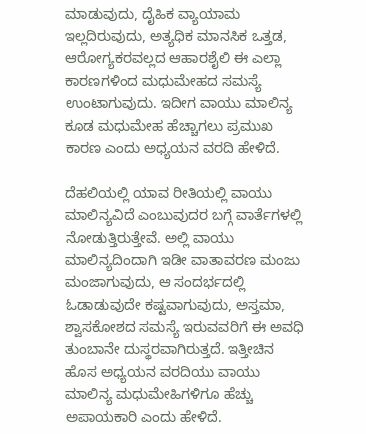ಮಾಡುವುದು, ದೈಹಿಕ ವ್ಯಾಯಾಮ ಇಲ್ಲದಿರುವುದು, ಅತ್ಯಧಿಕ ಮಾನಸಿಕ ಒತ್ತಡ, ಆರೋಗ್ಯಕರವಲ್ಲದ ಆಹಾರಶೈಲಿ ಈ ಎಲ್ಲಾ ಕಾರಣಗಳಿಂದ ಮಧುಮೇಹದ ಸಮಸ್ಯೆ ಉಂಟಾಗುವುದು. ಇದೀಗ ವಾಯು ಮಾಲಿನ್ಯ ಕೂಡ ಮಧುಮೇಹ ಹೆಚ್ಚಾಗಲು ಪ್ರಮುಖ ಕಾರಣ ಎಂದು ಅಧ್ಯಯನ ವರದಿ ಹೇಳಿದೆ.

ದೆಹಲಿಯಲ್ಲಿ ಯಾವ ರೀತಿಯಲ್ಲಿ ವಾಯು ಮಾಲಿನ್ಯವಿದೆ ಎಂಬುವುದರ ಬಗ್ಗೆ ವಾರ್ತೆಗಳಲ್ಲಿ ನೋಡುತ್ತಿರುತ್ತೇವೆ. ಅಲ್ಲಿ ವಾಯು ಮಾಲಿನ್ಯದಿಂದಾಗಿ ಇಡೀ ವಾತಾವರಣ ಮಂಜು ಮಂಜಾಗುವುದು, ಆ ಸಂದರ್ಭದಲ್ಲಿ ಓಡಾಡುವುದೇ ಕಷ್ಟವಾಗುವುದು, ಅಸ್ತಮಾ, ಶ್ವಾಸಕೋಶದ ಸಮಸ್ಯೆ ಇರುವವರಿಗೆ ಈ ಅವಧಿ ತುಂಬಾನೇ ದುಸ್ಥರವಾಗಿರುತ್ತದೆ. ಇತ್ತೀಚಿನ ಹೊಸ ಅಧ್ಯಯನ ವರದಿಯು ವಾಯು ಮಾಲಿನ್ಯ ಮಧುಮೇಹಿಗಳಿಗೂ ಹೆಚ್ಚು ಅಪಾಯಕಾರಿ ಎಂದು ಹೇಳಿದೆ.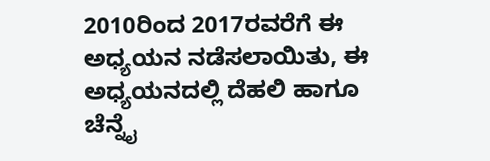2010ರಿಂದ 2017ರವರೆಗೆ ಈ ಅಧ್ಯಯನ ನಡೆಸಲಾಯಿತು, ಈ ಅಧ್ಯಯನದಲ್ಲಿ ದೆಹಲಿ ಹಾಗೂ ಚೆನ್ನೈ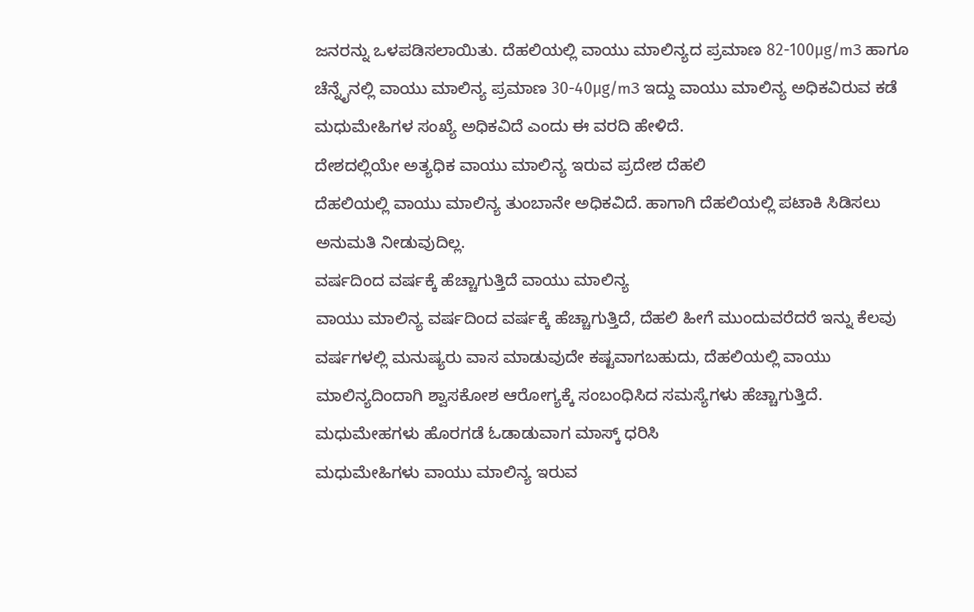ಜನರನ್ನು ಒಳಪಡಿಸಲಾಯಿತು. ದೆಹಲಿಯಲ್ಲಿ ವಾಯು ಮಾಲಿನ್ಯದ ಪ್ರಮಾಣ 82-100μg/m3 ಹಾಗೂ ಚೆನ್ನೈನಲ್ಲಿ ವಾಯು ಮಾಲಿನ್ಯ ಪ್ರಮಾಣ 30-40μg/m3 ಇದ್ದು ವಾಯು ಮಾಲಿನ್ಯ ಅಧಿಕವಿರುವ ಕಡೆ ಮಧುಮೇಹಿಗಳ ಸಂಖ್ಯೆ ಅಧಿಕವಿದೆ ಎಂದು ಈ ವರದಿ ಹೇಳಿದೆ.
ದೇಶದಲ್ಲಿಯೇ ಅತ್ಯಧಿಕ ವಾಯು ಮಾಲಿನ್ಯ ಇರುವ ಪ್ರದೇಶ ದೆಹಲಿ
ದೆಹಲಿಯಲ್ಲಿ ವಾಯು ಮಾಲಿನ್ಯ ತುಂಬಾನೇ ಅಧಿಕವಿದೆ. ಹಾಗಾಗಿ ದೆಹಲಿಯಲ್ಲಿ ಪಟಾಕಿ ಸಿಡಿಸಲು ಅನುಮತಿ ನೀಡುವುದಿಲ್ಲ.
ವರ್ಷದಿಂದ ವರ್ಷಕ್ಕೆ ಹೆಚ್ಚಾಗುತ್ತಿದೆ ವಾಯು ಮಾಲಿನ್ಯ
ವಾಯು ಮಾಲಿನ್ಯ ವರ್ಷದಿಂದ ವರ್ಷಕ್ಕೆ ಹೆಚ್ಚಾಗುತ್ತಿದೆ, ದೆಹಲಿ ಹೀಗೆ ಮುಂದುವರೆದರೆ ಇನ್ನು ಕೆಲವು ವರ್ಷಗಳಲ್ಲಿ ಮನುಷ್ಯರು ವಾಸ ಮಾಡುವುದೇ ಕಷ್ಟವಾಗಬಹುದು, ದೆಹಲಿಯಲ್ಲಿ ವಾಯು ಮಾಲಿನ್ಯದಿಂದಾಗಿ ಶ್ವಾಸಕೋಶ ಆರೋಗ್ಯಕ್ಕೆ ಸಂಬಂಧಿಸಿದ ಸಮಸ್ಯೆಗಳು ಹೆಚ್ಚಾಗುತ್ತಿದೆ.
ಮಧುಮೇಹಗಳು ಹೊರಗಡೆ ಓಡಾಡುವಾಗ ಮಾಸ್ಕ್ ಧರಿಸಿ
ಮಧುಮೇಹಿಗಳು ವಾಯು ಮಾಲಿನ್ಯ ಇರುವ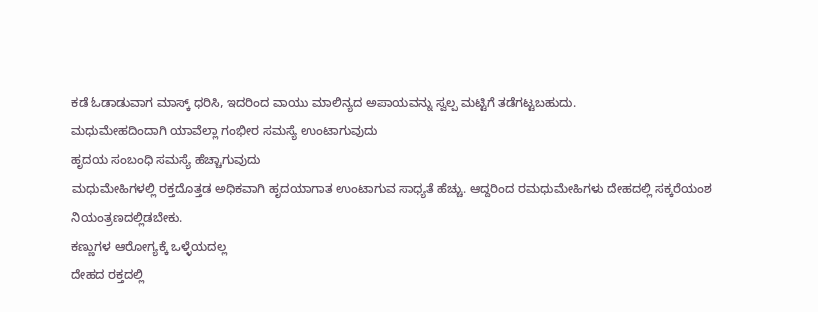ಕಡೆ ಓಡಾಡುವಾಗ ಮಾಸ್ಕ್ ಧರಿಸಿ, ಇದರಿಂದ ವಾಯು ಮಾಲಿನ್ಯದ ಅಪಾಯವನ್ನು ಸ್ವಲ್ಪ ಮಟ್ಟಿಗೆ ತಡೆಗಟ್ಟಬಹುದು.
ಮಧುಮೇಹದಿಂದಾಗಿ ಯಾವೆಲ್ಲಾ ಗಂಭೀರ ಸಮಸ್ಯೆ ಉಂಟಾಗುವುದು
ಹೃದಯ ಸಂಬಂಧಿ ಸಮಸ್ಯೆ ಹೆಚ್ಚಾಗುವುದು
ಮಧುಮೇಹಿಗಳಲ್ಲಿ ರಕ್ತದೊತ್ತಡ ಅಧಿಕವಾಗಿ ಹೃದಯಾಗಾತ ಉಂಟಾಗುವ ಸಾಧ್ಯತೆ ಹೆಚ್ಚು. ಆದ್ದರಿಂದ ರಮಧುಮೇಹಿಗಳು ದೇಹದಲ್ಲಿ ಸಕ್ಕರೆಯಂಶ ನಿಯಂತ್ರಣದಲ್ಲಿಡಬೇಕು.
ಕಣ್ಣುಗಳ ಆರೋಗ್ಯಕ್ಕೆ ಒಳ್ಳೆಯದಲ್ಲ
ದೇಹದ ರಕ್ತದಲ್ಲಿ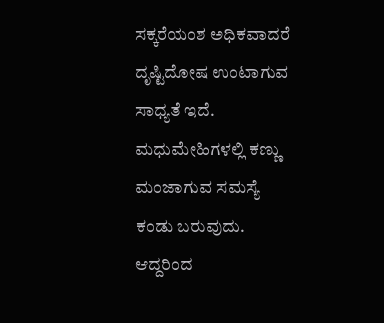ಸಕ್ಕರೆಯಂಶ ಅಧಿಕವಾದರೆ ದೃಷ್ಟಿದೋಷ ಉಂಟಾಗುವ ಸಾಧ್ಯತೆ ಇದೆ. ಮಧುಮೇಹಿಗಳಲ್ಲಿ ಕಣ್ಣು ಮಂಜಾಗುವ ಸಮಸ್ಯೆ ಕಂಡು ಬರುವುದು. ಆದ್ದರಿಂದ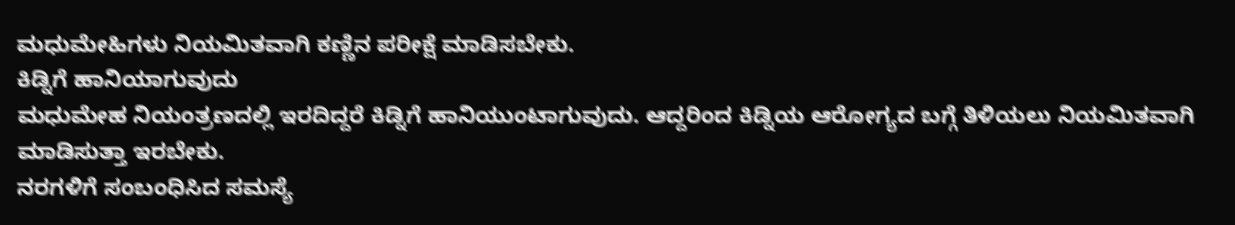ಮಧುಮೇಹಿಗಳು ನಿಯಮಿತವಾಗಿ ಕಣ್ಣಿನ ಪರೀಕ್ಷೆ ಮಾಡಿಸಬೇಕು.
ಕಿಡ್ನಿಗೆ ಹಾನಿಯಾಗುವುದು
ಮಧುಮೇಹ ನಿಯಂತ್ರಣದಲ್ಲಿ ಇರದಿದ್ದರೆ ಕಿಡ್ನಿಗೆ ಹಾನಿಯುಂಟಾಗುವುದು. ಆದ್ದರಿಂದ ಕಿಡ್ನಿಯ ಆರೋಗ್ಯದ ಬಗ್ಗೆ ತಿಳಿಯಲು ನಿಯಮಿತವಾಗಿ ಮಾಡಿಸುತ್ತಾ ಇರಬೇಕು.
ನರಗಳಿಗೆ ಸಂಬಂಧಿಸಿದ ಸಮಸ್ಯೆ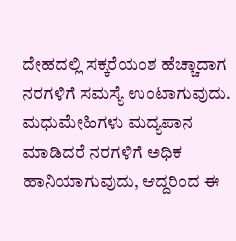ದೇಹದಲ್ಲಿ ಸಕ್ಕರೆಯಂಶ ಹೆಚ್ಚಾದಾಗ ನರಗಳಿಗೆ ಸಮಸ್ಯೆ ಉಂಟಾಗುವುದು. ಮಧುಮೇಹಿಗಳು ಮದ್ಯಪಾನ ಮಾಡಿದರೆ ನರಗಳಿಗೆ ಅಧಿಕ ಹಾನಿಯಾಗುವುದು, ಆದ್ದರಿಂದ ಈ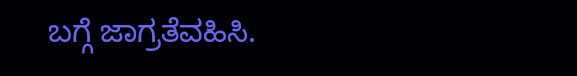ಬಗ್ಗೆ ಜಾಗ್ರತೆವಹಿಸಿ.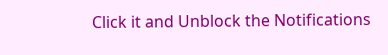Click it and Unblock the Notifications